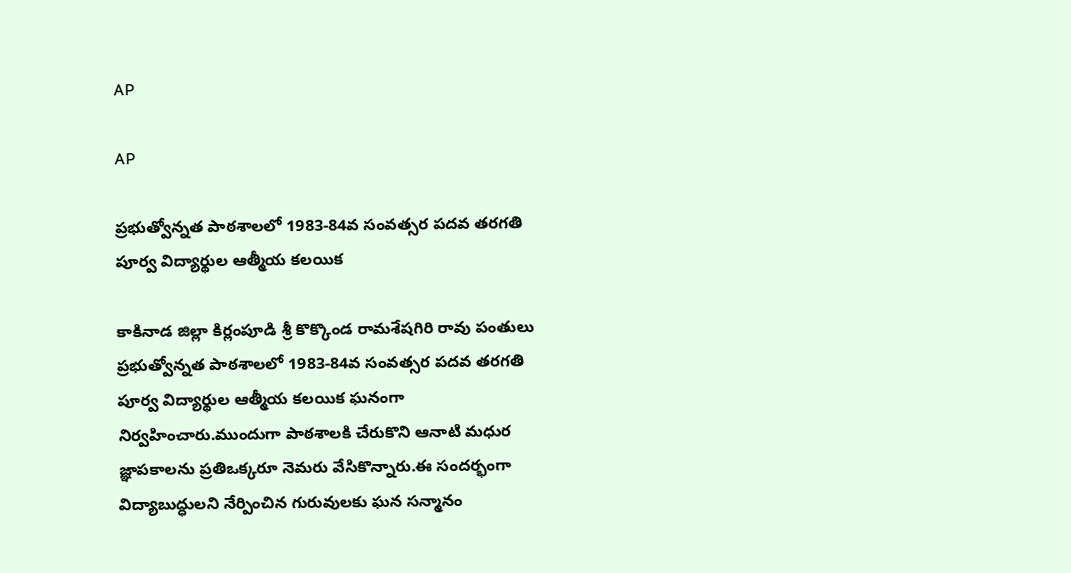AP

AP

ప్రభుత్వోన్నత పాఠశాలలో 1983-84వ సంవత్సర పదవ తరగతి పూర్వ విద్యార్థుల ఆత్మీయ కలయిక

కాకినాడ జిల్లా కిర్లంపూడి శ్రీ కొక్కొండ రామశేషగిరి రావు పంతులు ప్రభుత్వోన్నత పాఠశాలలో 1983-84వ సంవత్సర పదవ తరగతి పూర్వ విద్యార్థుల ఆత్మీయ కలయిక ఘనంగా నిర్వహించారు.ముందుగా పాఠశాలకి చేరుకొని ఆనాటి మధుర జ్ఞాపకాలను ప్రతిఒక్కరూ నెమరు వేసికొన్నారు.ఈ సందర్భంగా విద్యాబుద్ధులని నేర్పించిన గురువులకు ఘన సన్మానం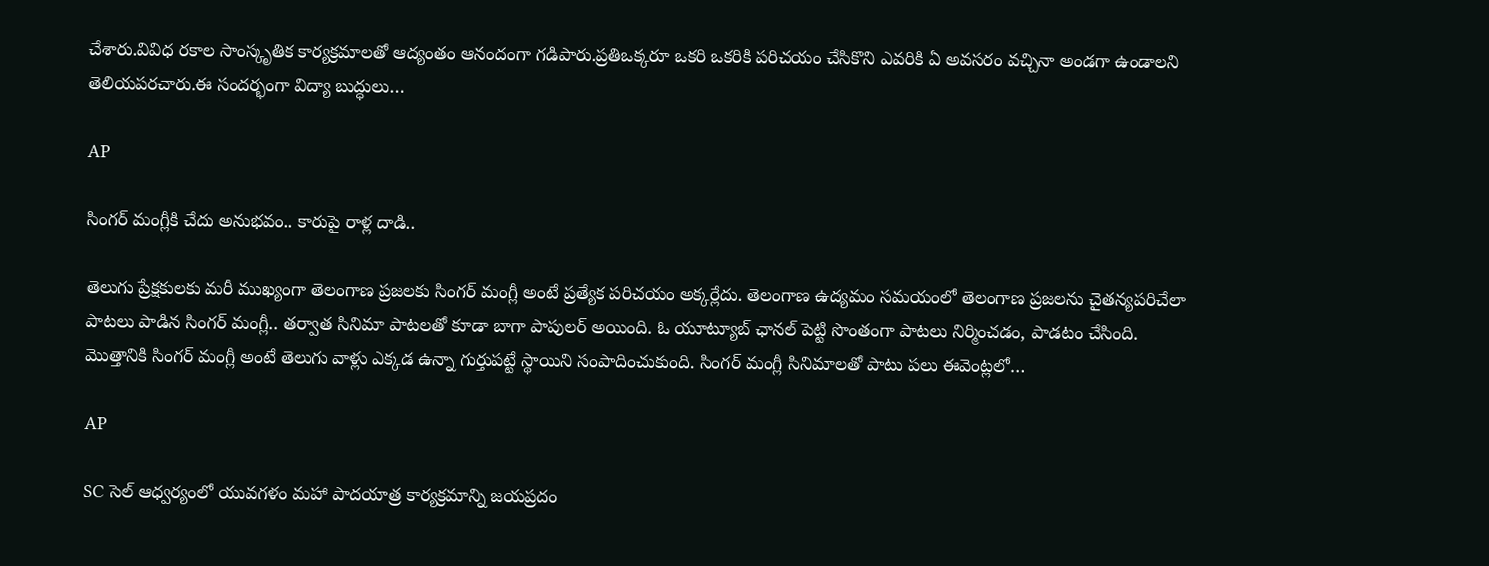చేశారు.వివిధ రకాల సాంస్కృతిక కార్యక్రమాలతో ఆద్యంతం ఆనందంగా గడిపారు.ప్రతిఒక్కరూ ఒకరి ఒకరికి పరిచయం చేసికొని ఎవరికి ఏ అవసరం వచ్చినా అండగా ఉండాలని తెలియపరచారు.ఈ సందర్భంగా విద్యా బుద్ధులు…

AP

సింగర్ మంగ్లీకి చేదు అనుభవం.. కారుపై రాళ్ల దాడి..

తెలుగు ప్రేక్షకులకు మరీ ముఖ్యంగా తెలంగాణ ప్రజలకు సింగర్ మంగ్లీ అంటే ప్రత్యేక పరిచయం అక్కర్లేదు. తెలంగాణ ఉద్యమం సమయంలో తెలంగాణ ప్రజలను చైతన్యపరిచేలా పాటలు పాడిన సింగర్ మంగ్లీ.. తర్వాత సినిమా పాటలతో కూడా బాగా పాపులర్ అయింది. ఓ యూట్యూబ్ ఛానల్ పెట్టి సొంతంగా పాటలు నిర్మించడం, పాడటం చేసింది. మొత్తానికి సింగర్ మంగ్లీ అంటే తెలుగు వాళ్లు ఎక్కడ ఉన్నా గుర్తుపట్టే స్థాయిని సంపాదించుకుంది. సింగర్ మంగ్లీ సినిమాలతో పాటు పలు ఈవెంట్లలో…

AP

SC సెల్ ఆధ్వర్యంలో యువగళం మహా పాదయాత్ర కార్యక్రమాన్ని జయప్రదం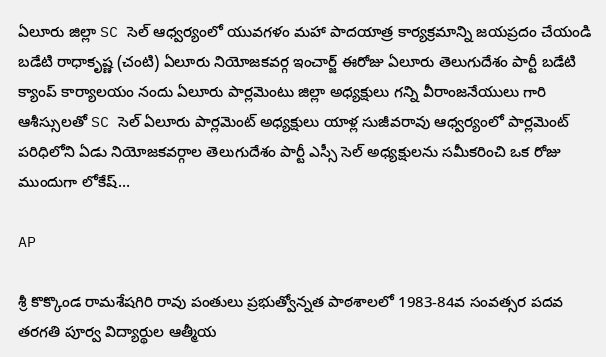ఏలూరు జిల్లా SC సెల్ ఆధ్వర్యంలో యువగళం మహా పాదయాత్ర కార్యక్రమాన్ని జయప్రదం చేయండి బడేటి రాధాకృష్ణ (చంటి) ఏలూరు నియోజకవర్గ ఇంచార్జ్ ఈరోజు ఏలూరు తెలుగుదేశం పార్టీ బడేటి క్యాంప్ కార్యాలయం నందు ఏలూరు పార్లమెంటు జిల్లా అధ్యక్షులు గన్ని వీరాంజనేయులు గారి ఆశీస్సులతో SC సెల్ ఏలూరు పార్లమెంట్ అధ్యక్షులు యాళ్ల సుజీవరావు ఆధ్వర్యంలో పార్లమెంట్ పరిధిలోని ఏడు నియోజకవర్గాల తెలుగుదేశం పార్టీ ఎస్సీ సెల్ అధ్యక్షులను సమీకరించి ఒక రోజు ముందుగా లోకేష్…

AP

శ్రీ కొక్కొండ రామశేషగిరి రావు పంతులు ప్రభుత్వోన్నత పాఠశాలలో 1983-84వ సంవత్సర పదవ తరగతి పూర్వ విద్యార్థుల ఆత్మీయ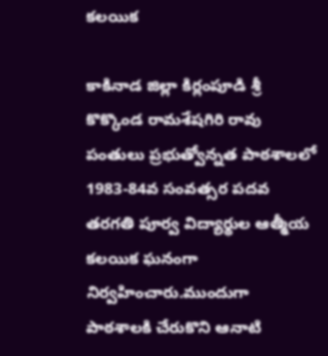కలయిక

కాకినాడ జిల్లా కిర్లంపూడి శ్రీ కొక్కొండ రామశేషగిరి రావు పంతులు ప్రభుత్వోన్నత పాఠశాలలో 1983-84వ సంవత్సర పదవ తరగతి పూర్వ విద్యార్థుల ఆత్మీయ కలయిక ఘనంగా నిర్వహించారు.ముందుగా పాఠశాలకి చేరుకొని ఆనాటి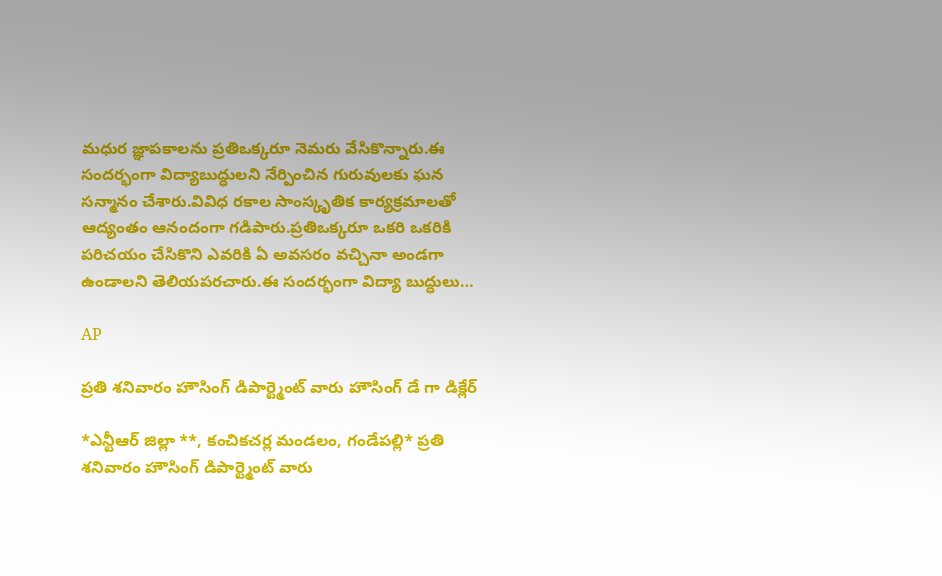మధుర జ్ఞాపకాలను ప్రతిఒక్కరూ నెమరు వేసికొన్నారు.ఈ సందర్భంగా విద్యాబుద్ధులని నేర్పించిన గురువులకు ఘన సన్మానం చేశారు.వివిధ రకాల సాంస్కృతిక కార్యక్రమాలతో ఆద్యంతం ఆనందంగా గడిపారు.ప్రతిఒక్కరూ ఒకరి ఒకరికి పరిచయం చేసికొని ఎవరికి ఏ అవసరం వచ్చినా అండగా ఉండాలని తెలియపరచారు.ఈ సందర్భంగా విద్యా బుద్ధులు…

AP

ప్రతి శనివారం హౌసింగ్ డిపార్ట్మెంట్ వారు హౌసింగ్ డే గా డిక్లేర్

*ఎన్టీఆర్ జిల్లా **, కంచికచర్ల మండలం, గండేపల్లి* ప్రతి శనివారం హౌసింగ్ డిపార్ట్మెంట్ వారు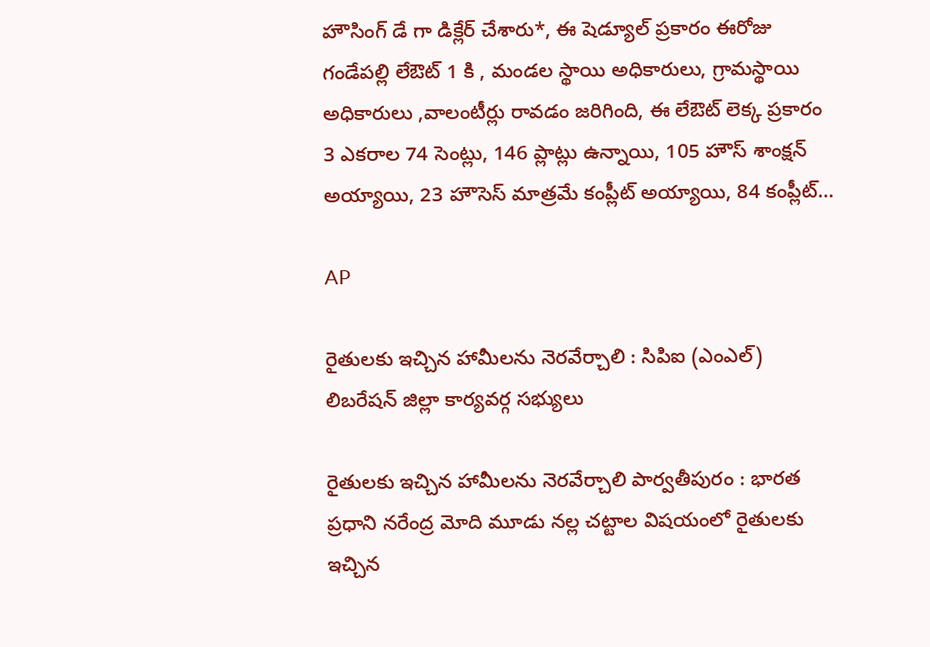హౌసింగ్ డే గా డిక్లేర్ చేశారు*, ఈ షెడ్యూల్ ప్రకారం ఈరోజు గండేపల్లి లేఔట్ 1 కి , మండల స్థాయి అధికారులు, గ్రామస్థాయి అధికారులు ,వాలంటీర్లు రావడం జరిగింది, ఈ లేఔట్ లెక్క ప్రకారం 3 ఎకరాల 74 సెంట్లు, 146 ప్లాట్లు ఉన్నాయి, 105 హౌస్ శాంక్షన్ అయ్యాయి, 23 హౌసెస్ మాత్రమే కంప్లీట్ అయ్యాయి, 84 కంప్లీట్…

AP

రైతులకు ఇచ్చిన హామీలను నెరవేర్చాలి : సిపిఐ (ఎంఎల్) లిబరేషన్ జిల్లా కార్యవర్గ సభ్యులు

రైతులకు ఇచ్చిన హామీలను నెరవేర్చాలి పార్వతీపురం : భారత ప్రధాని నరేంద్ర మోది మూడు నల్ల చట్టాల విషయంలో రైతులకు ఇచ్చిన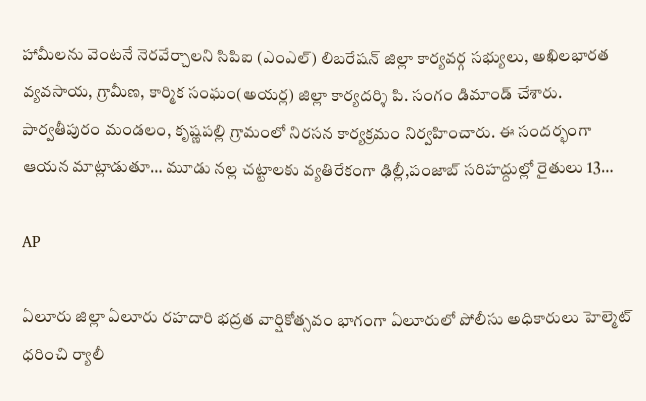హామీలను వెంటనే నెరవేర్చాలని సిపిఐ (ఎంఎల్) లిబరేషన్ జిల్లా కార్యవర్గ సభ్యులు, అఖిలభారత వ్యవసాయ, గ్రామీణ, కార్మిక సంఘం(అయర్ల) జిల్లా కార్యదర్శి పి. సంగం డిమాండ్ చేశారు. పార్వతీపురం మండలం, కృష్ణపల్లి గ్రామంలో నిరసన కార్యక్రమం నిర్వహించారు. ఈ సందర్భంగా ఆయన మాట్లాడుతూ… మూడు నల్ల చట్టాలకు వ్యతిరేకంగా ఢిల్లీ,పంజాబ్ సరిహద్దుల్లో రైతులు 13…

AP

ఏలూరు జిల్లా ఏలూరు రహదారి భద్రత వార్షికోత్సవం భాగంగా ఏలూరులో పోలీసు అధికారులు హెల్మెట్ ధరించి ర్యాలీ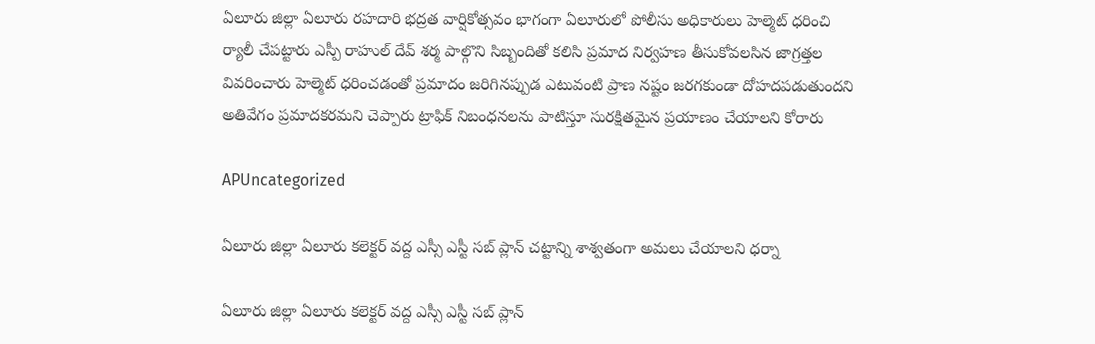ఏలూరు జిల్లా ఏలూరు రహదారి భద్రత వార్షికోత్సవం భాగంగా ఏలూరులో పోలీసు అధికారులు హెల్మెట్ ధరించి ర్యాలీ చేపట్టారు ఎస్పీ రాహుల్ దేవ్ శర్మ పాల్గొని సిబ్బందితో కలిసి ప్రమాద నిర్వహణ తీసుకోవలసిన జాగ్రత్తల వివరించారు హెల్మెట్ ధరించడంతో ప్రమాదం జరిగినప్పుడ ఎటువంటి ప్రాణ నష్టం జరగకుండా దోహదపడుతుందని అతివేగం ప్రమాదకరమని చెప్పారు ట్రాఫిక్ నిబంధనలను పాటిస్తూ సురక్షితమైన ప్రయాణం చేయాలని కోరారు

APUncategorized

ఏలూరు జిల్లా ఏలూరు కలెక్టర్ వద్ద ఎస్సీ ఎస్టీ సబ్ ప్లాన్ చట్టాన్ని శాశ్వతంగా అమలు చేయాలని ధర్నా

ఏలూరు జిల్లా ఏలూరు కలెక్టర్ వద్ద ఎస్సీ ఎస్టీ సబ్ ప్లాన్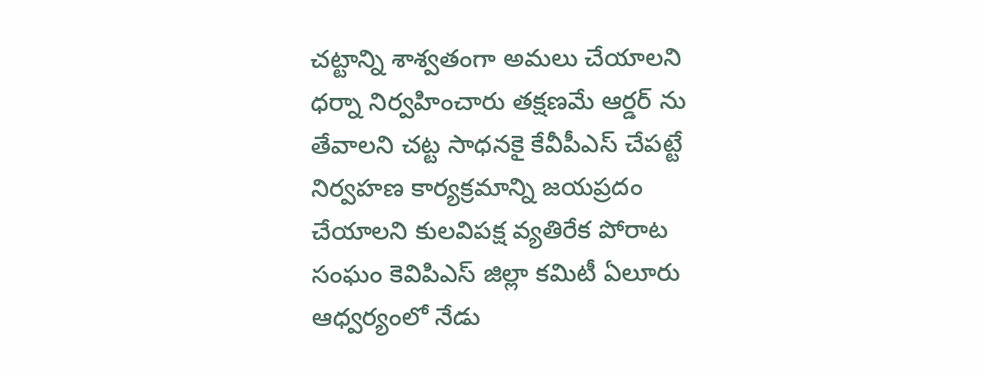చట్టాన్ని శాశ్వతంగా అమలు చేయాలని ధర్నా నిర్వహించారు తక్షణమే ఆర్డర్ ను తేవాలని చట్ట సాధనకై కేవీపీఎస్ చేపట్టే నిర్వహణ కార్యక్రమాన్ని జయప్రదం చేయాలని కులవిపక్ష వ్యతిరేక పోరాట సంఘం కెవిపిఎస్ జిల్లా కమిటీ ఏలూరు ఆధ్వర్యంలో నేడు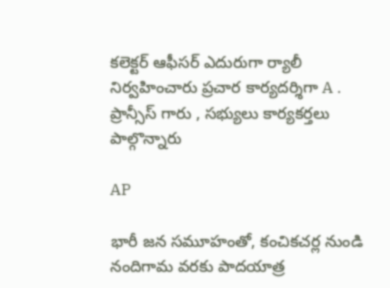కలెక్టర్ ఆఫీసర్ ఎదురుగా ర్యాలీ నిర్వహించారు ప్రచార కార్యదర్శిగా A . ప్రాన్సీస్ గారు , సభ్యులు కార్యకర్తలు పాల్గొన్నారు

AP

భారీ జన సమూహంతో, కంచికచర్ల నుండి నందిగామ వరకు పాదయాత్ర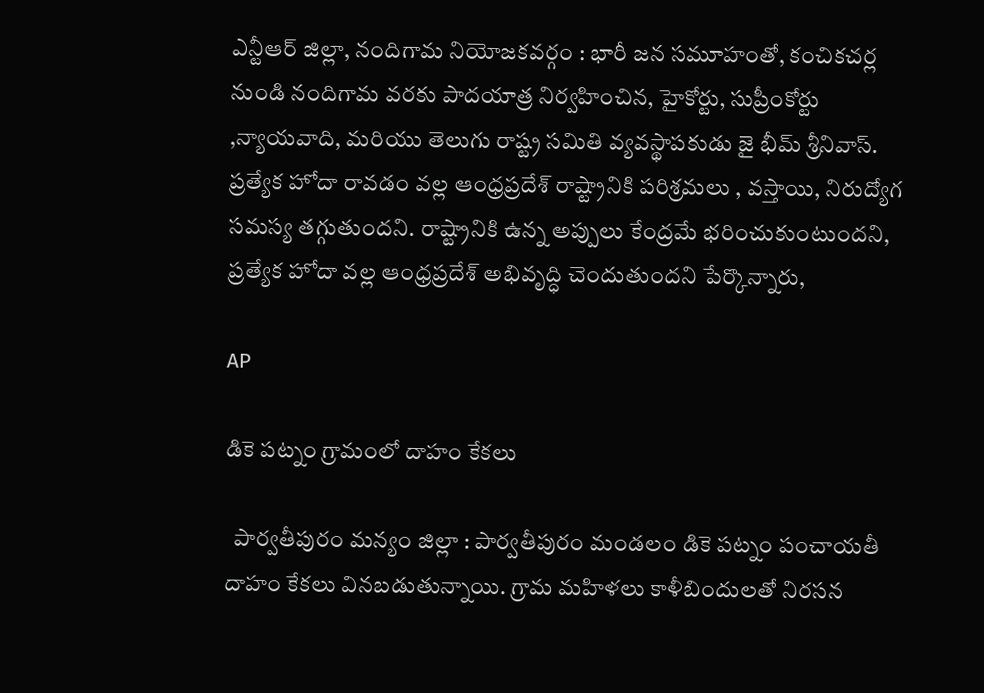ఎన్టీఆర్ జిల్లా, నందిగామ నియోజకవర్గం : భారీ జన సమూహంతో, కంచికచర్ల నుండి నందిగామ వరకు పాదయాత్ర నిర్వహించిన, హైకోర్టు, సుప్రీంకోర్టు ,న్యాయవాది, మరియు తెలుగు రాష్ట్ర సమితి వ్యవస్థాపకుడు జై భీమ్ శ్రీనివాస్. ప్రత్యేక హోదా రావడం వల్ల ఆంధ్రప్రదేశ్ రాష్ట్రానికి పరిశ్రమలు , వస్తాయి, నిరుద్యోగ సమస్య తగ్గుతుందని. రాష్ట్రానికి ఉన్న అప్పులు కేంద్రమే భరించుకుంటుందని, ప్రత్యేక హోదా వల్ల ఆంధ్రప్రదేశ్ అభివృద్ధి చెందుతుందని పేర్కొన్నారు,

AP

డికె పట్నం గ్రామంలో దాహం కేకలు

  పార్వతీపురం మన్యం జిల్లా : పార్వతీపురం మండలం డికె పట్నం పంచాయతీ దాహం కేకలు వినబడుతున్నాయి. గ్రామ మహిళలు కాళీబిందులతో నిరసన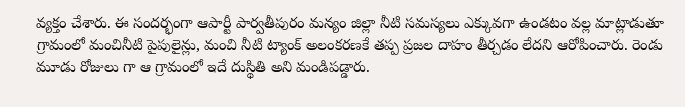వ్యక్తం చేశారు. ఈ సందర్భంగా ఆపార్టీ పార్వతీపురం మన్యం జిల్లా నీటి సమస్యలు ఎక్కువగా ఉండటం వల్ల మాట్లాడుతూ గ్రామంలో మంచినీటి పైపులైన్లు, మంచి నీటి ట్యాంక్ అలంకరణకే తప్ప ప్రజల దాహం తీర్చడం లేదని ఆరోపించారు. రెండు మూడు రోజులు గా ఆ గ్రామంలో ఇదే దుస్థితి అని మండిపడ్డారు.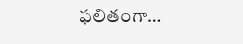ఫలితంగా…